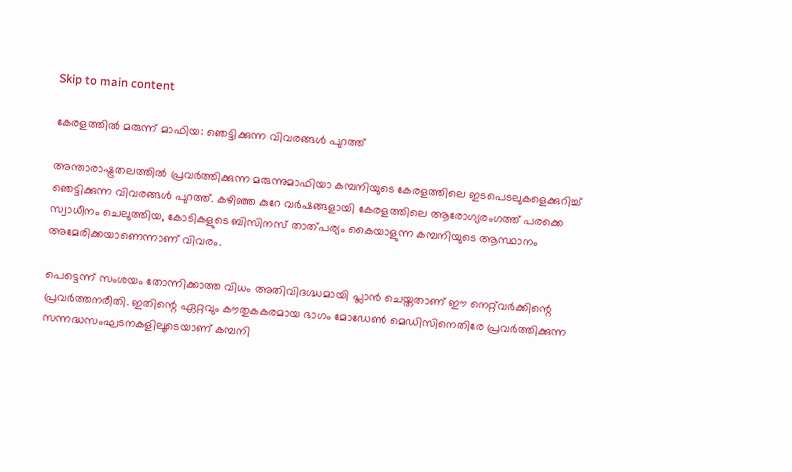Skip to main content

കേരളത്തിൽ മരുന്ന് മാഫിയ: ഞെട്ടിക്കുന്ന വിവരങ്ങൾ പുറത്ത്

അന്താരാഷ്ട്രതലത്തിൽ പ്രവർത്തിക്കുന്ന മരുന്നുമാഫിയാ കമ്പനിയുടെ കേരളത്തിലെ ഇടപെടലുകളെക്കുറിച്ച് ഞെട്ടിക്കുന്ന വിവരങ്ങൾ പുറത്ത്. കഴിഞ്ഞ കുറേ വർഷങ്ങളായി കേരളത്തിലെ ആരോഗ്യരംഗത്ത് പരക്കെ സ്വാധീനം ചെലുത്തിയ, കോടികളുടെ ബിസിനസ് താത്പര്യം കൈയാളുന്ന കമ്പനിയുടെ ആസ്ഥാനം അമേരിക്കയാണെന്നാണ് വിവരം.

പെട്ടെന്ന് സംശയം തോന്നിക്കാത്ത വിധം അതിവിദഗ്ദ്ധമായി പ്ലാൻ ചെയ്തതാണ് ഈ നെറ്റ്‍വർക്കിന്റെ പ്രവർത്തനരീതി. ഇതിന്റെ ഏറ്റവും കൗതുകകരമായ ഭാഗം മോഡേൺ മെഡിസിനെതിരേ പ്രവർത്തിക്കുന്ന സന്നദ്ധസംഘടനകളിലൂടെയാണ് കമ്പനി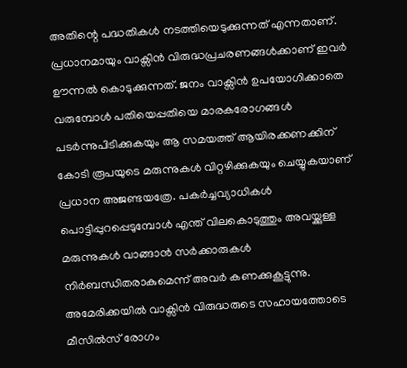അതിന്റെ പദ്ധതികൾ നടത്തിയെടുക്കുന്നത് എന്നതാണ്. പ്രധാനമായും വാക്സിൻ വിരുദ്ധപ്രചരണങ്ങൾക്കാണ് ഇവർ ഊന്നൽ കൊടുക്കുന്നത്. ജനം വാക്സിൻ ഉപയോഗിക്കാതെ വരുമ്പോൾ പതിയെപ്പതിയെ മാരകരോഗങ്ങൾ പടർന്നുപിടിക്കുകയും ആ സമയത്ത് ആയിരക്കണക്കിന് കോടി രൂപയുടെ മരുന്നുകൾ വിറ്റഴിക്കുകയും ചെയ്യുകയാണ് പ്രധാന അജണ്ടയത്രേ. പകർച്ചവ്യാധികൾ പൊട്ടിപ്പുറപ്പെടുമ്പോൾ എന്ത് വിലകൊടുത്തും അവയ്ക്കുള്ള മരുന്നുകൾ വാങ്ങാൻ സർക്കാരുകൾ നിർബന്ധിതരാകുമെന്ന് അവർ കണക്കുകൂട്ടുന്നു. അമേരിക്കയിൽ വാക്സിൻ വിരുദ്ധരുടെ സഹായത്തോടെ മീസിൽസ് രോഗം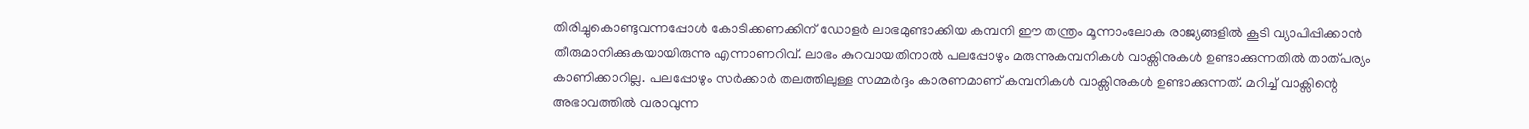തിരിച്ചുകൊണ്ടുവന്നപ്പോൾ കോടിക്കണക്കിന് ഡോളർ ലാഭമുണ്ടാക്കിയ കമ്പനി ഈ തന്ത്രം മൂന്നാംലോക രാജ്യങ്ങളിൽ കൂടി വ്യാപിപ്പിക്കാൻ തീരുമാനിക്കുകയായിരുന്നു എന്നാണറിവ്. ലാഭം കുറവായതിനാൽ പലപ്പോഴും മരുന്നുകമ്പനികൾ വാക്സിനുകൾ ഉണ്ടാക്കുന്നതിൽ താത്പര്യം കാണിക്കാറില്ല. പലപ്പോഴും സർക്കാർ തലത്തിലുള്ള സമ്മർദ്ദം കാരണമാണ് കമ്പനികൾ വാക്സിനുകൾ ഉണ്ടാക്കുന്നത്. മറിച്ച് വാക്സിന്റെ അഭാവത്തിൽ വരാവുന്ന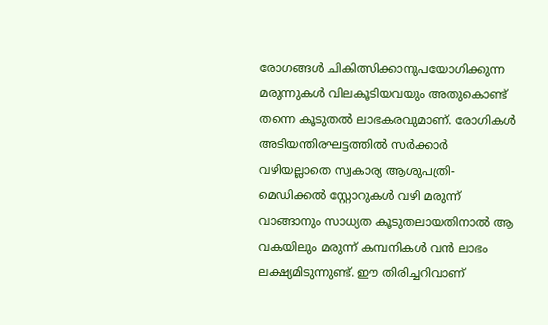രോഗങ്ങൾ ചികിത്സിക്കാനുപയോഗിക്കുന്ന മരുന്നുകൾ വിലകൂടിയവയും അതുകൊണ്ട് തന്നെ കൂടുതൽ ലാഭകരവുമാണ്. രോഗികൾ അടിയന്തിരഘട്ടത്തിൽ സർക്കാർ വഴിയല്ലാതെ സ്വകാര്യ ആശുപത്രി-മെഡിക്കൽ സ്റ്റോറുകൾ വഴി മരുന്ന് വാങ്ങാനും സാധ്യത കൂടുതലായതിനാൽ ആ വകയിലും മരുന്ന് കമ്പനികൾ വൻ ലാഭം ലക്ഷ്യമിടുന്നുണ്ട്. ഈ തിരിച്ചറിവാണ്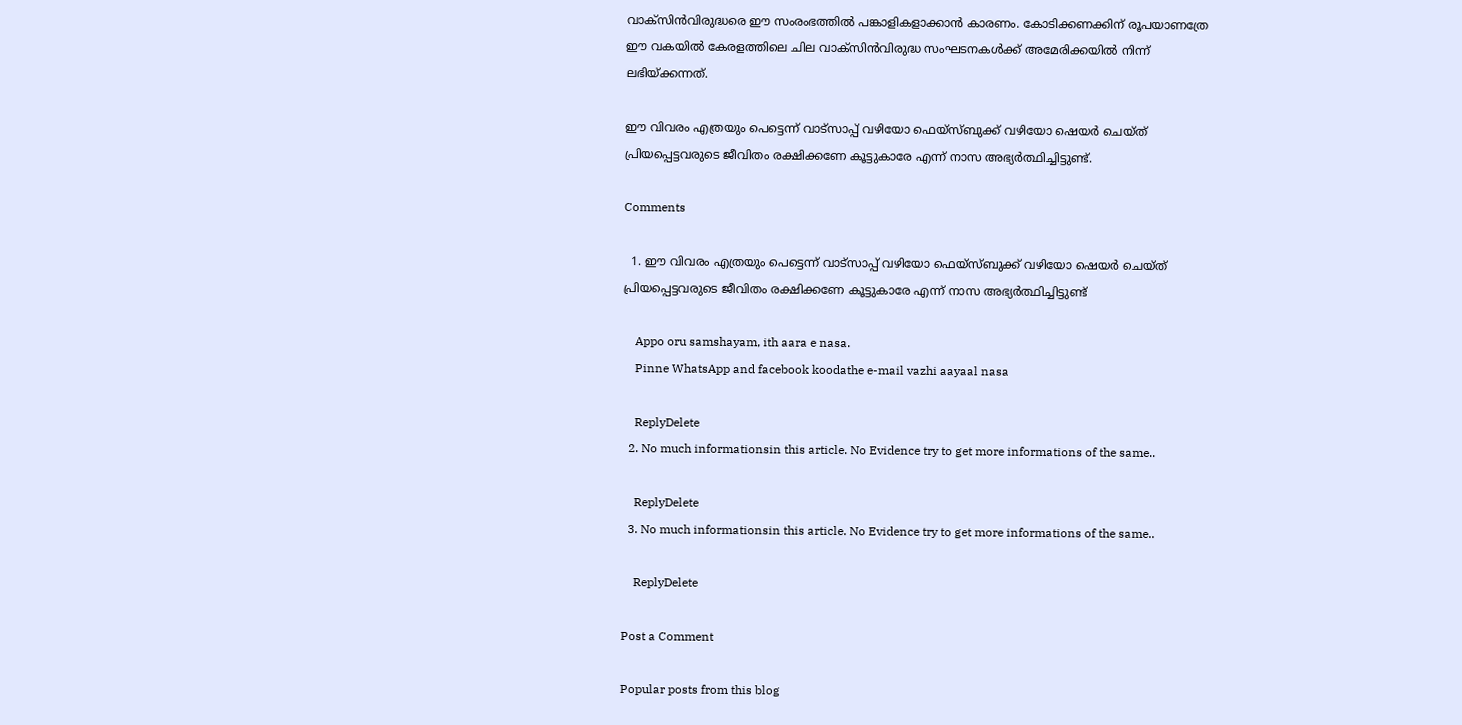വാക്സിൻവിരുദ്ധരെ ഈ സംരംഭത്തിൽ പങ്കാളികളാക്കാൻ കാരണം. കോടിക്കണക്കിന് രൂപയാണത്രേ ഈ വകയിൽ കേരളത്തിലെ ചില വാക്സിൻവിരുദ്ധ സംഘടനകൾക്ക് അമേരിക്കയിൽ നിന്ന് ലഭിയ്ക്കന്നത്.

ഈ വിവരം എത്രയും പെട്ടെന്ന് വാട്സാപ്പ് വഴിയോ ഫെയ്സ്ബുക്ക് വഴിയോ ഷെയർ ചെയ്ത് പ്രിയപ്പെട്ടവരുടെ ജീവിതം രക്ഷിക്കണേ കൂട്ടുകാരേ എന്ന് നാസ അഭ്യർത്ഥിച്ചിട്ടുണ്ട്.

Comments

  1. ഈ വിവരം എത്രയും പെട്ടെന്ന് വാട്സാപ്പ് വഴിയോ ഫെയ്സ്ബുക്ക് വഴിയോ ഷെയർ ചെയ്ത് പ്രിയപ്പെട്ടവരുടെ ജീവിതം രക്ഷിക്കണേ കൂട്ടുകാരേ എന്ന് നാസ അഭ്യർത്ഥിച്ചിട്ടുണ്ട്

    Appo oru samshayam, ith aara e nasa.
    Pinne WhatsApp and facebook koodathe e-mail vazhi aayaal nasa

    ReplyDelete
  2. No much informationsin this article. No Evidence try to get more informations of the same..

    ReplyDelete
  3. No much informationsin this article. No Evidence try to get more informations of the same..

    ReplyDelete

Post a Comment

Popular posts from this blog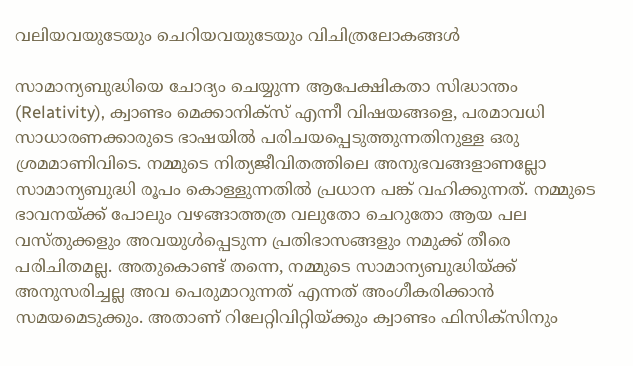വലിയവയുടേയും ചെറിയവയുടേയും വിചിത്രലോകങ്ങൾ

സാമാന്യബുദ്ധിയെ ചോദ്യം ചെയ്യുന്ന ആപേക്ഷികതാ സിദ്ധാന്തം (Relativity), ക്വാണ്ടം മെക്കാനിക്സ് എന്നീ വിഷയങ്ങളെ, പരമാവധി സാധാരണക്കാരുടെ ഭാഷയിൽ പരിചയപ്പെടുത്തുന്നതിനുള്ള ഒരു ശ്രമമാണിവിടെ. നമ്മുടെ നിത്യജീവിതത്തിലെ അനുഭവങ്ങളാണല്ലോ സാമാന്യബുദ്ധി രൂപം കൊള്ളുന്നതിൽ പ്രധാന പങ്ക് വഹിക്കുന്നത്. നമ്മുടെ ഭാവനയ്ക്ക് പോലും വഴങ്ങാത്തത്ര വലുതോ ചെറുതോ ആയ പല വസ്തുക്കളും അവയുൾപ്പെടുന്ന പ്രതിഭാസങ്ങളും നമുക്ക് തീരെ പരിചിതമല്ല. അതുകൊണ്ട് തന്നെ, നമ്മുടെ സാമാന്യബുദ്ധിയ്ക്ക് അനുസരിച്ചല്ല അവ പെരുമാറുന്നത് എന്നത് അംഗീകരിക്കാൻ സമയമെടുക്കും. അതാണ് റിലേറ്റിവിറ്റിയ്ക്കും ക്വാണ്ടം ഫിസിക്സിനും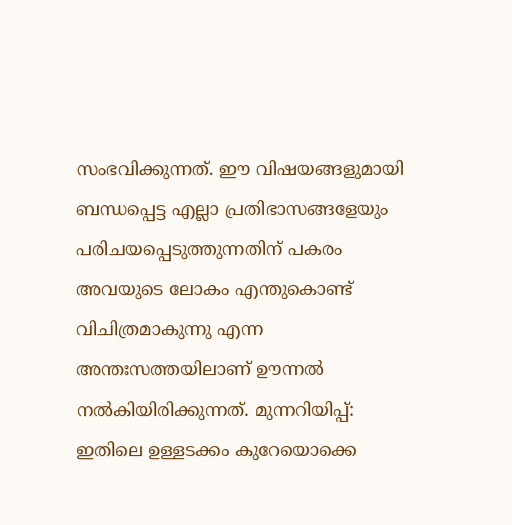സംഭവിക്കുന്നത്. ഈ വിഷയങ്ങളുമായി ബന്ധപ്പെട്ട എല്ലാ പ്രതിഭാസങ്ങളേയും പരിചയപ്പെടുത്തുന്നതിന് പകരം അവയുടെ ലോകം എന്തുകൊണ്ട് വിചിത്രമാകുന്നു എന്ന അന്തഃസത്തയിലാണ് ഊന്നൽ നൽകിയിരിക്കുന്നത്. മുന്നറിയിപ്പ്: ഇതിലെ ഉള്ളടക്കം കുറേയൊക്കെ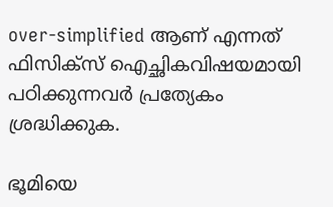over-simplified ആണ് എന്നത് ഫിസിക്സ് ഐച്ഛികവിഷയമായി പഠിക്കുന്നവർ പ്രത്യേകം ശ്രദ്ധിക്കുക.

ഭൂമിയെ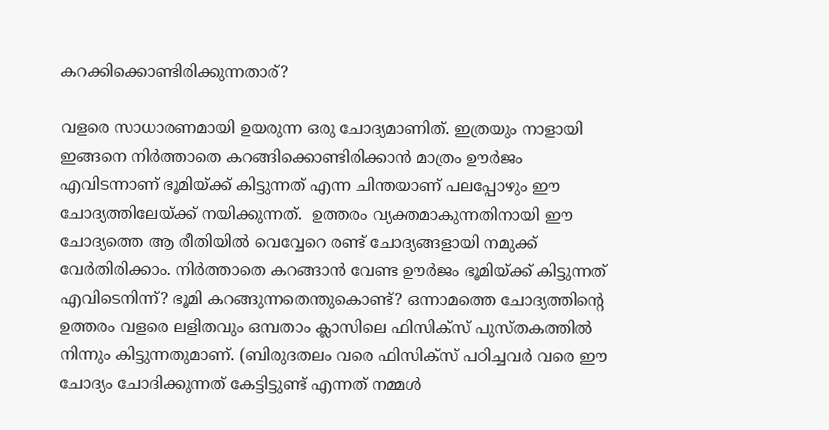കറക്കിക്കൊണ്ടിരിക്കുന്നതാര്?

വളരെ സാധാരണമായി ഉയരുന്ന ഒരു ചോദ്യമാണിത്. ഇത്രയും നാളായി ഇങ്ങനെ നിർത്താതെ കറങ്ങിക്കൊണ്ടിരിക്കാൻ മാത്രം ഊർജം എവിടന്നാണ് ഭൂമിയ്ക്ക് കിട്ടുന്നത് എന്ന ചിന്തയാണ് പലപ്പോഴും ഈ ചോദ്യത്തിലേയ്ക്ക് നയിക്കുന്നത്.  ഉത്തരം വ്യക്തമാകുന്നതിനായി ഈ ചോദ്യത്തെ ആ രീതിയിൽ വെവ്വേറെ രണ്ട് ചോദ്യങ്ങളായി നമുക്ക് വേർതിരിക്കാം. നിർത്താതെ കറങ്ങാൻ വേണ്ട ഊർജം ഭൂമിയ്ക്ക് കിട്ടുന്നത് എവിടെനിന്ന്? ഭൂമി കറങ്ങുന്നതെന്തുകൊണ്ട്? ഒന്നാമത്തെ ചോദ്യത്തിന്റെ ഉത്തരം വളരെ ലളിതവും ഒമ്പതാം ക്ലാസിലെ ഫിസിക്സ് പുസ്തകത്തിൽ നിന്നും കിട്ടുന്നതുമാണ്. (ബിരുദതലം വരെ ഫിസിക്സ് പഠിച്ചവർ വരെ ഈ ചോദ്യം ചോദിക്കുന്നത് കേട്ടിട്ടുണ്ട് എന്നത് നമ്മൾ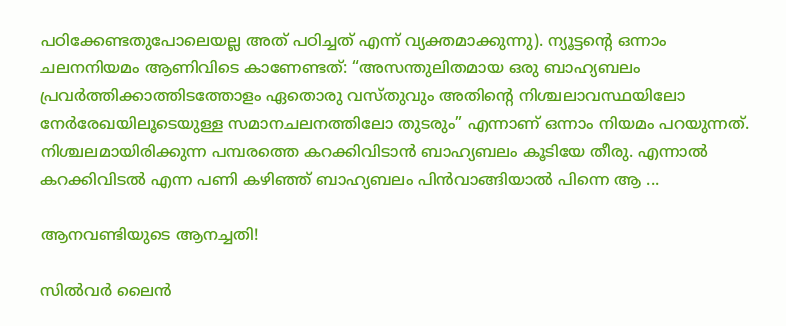പഠിക്കേണ്ടതുപോലെയല്ല അത് പഠിച്ചത് എന്ന് വ്യക്തമാക്കുന്നു). ന്യൂട്ടന്റെ ഒന്നാം ചലനനിയമം ആണിവിടെ കാണേണ്ടത്: “അസന്തുലിതമായ ഒരു ബാഹ്യബലം പ്രവർത്തിക്കാത്തിടത്തോളം ഏതൊരു വസ്തുവും അതിന്റെ നിശ്ചലാവസ്ഥയിലോ നേർരേഖയിലൂടെയുള്ള സമാനചലനത്തിലോ തുടരും” എന്നാണ് ഒന്നാം നിയമം പറയുന്നത്. നിശ്ചലമായിരിക്കുന്ന പമ്പരത്തെ കറക്കിവിടാൻ ബാഹ്യബലം കൂടിയേ തീരു. എന്നാൽ കറക്കിവിടൽ എന്ന പണി കഴിഞ്ഞ് ബാഹ്യബലം പിൻവാങ്ങിയാൽ പിന്നെ ആ ...

ആനവണ്ടിയുടെ ആനച്ചതി!

സിൽവർ ലൈൻ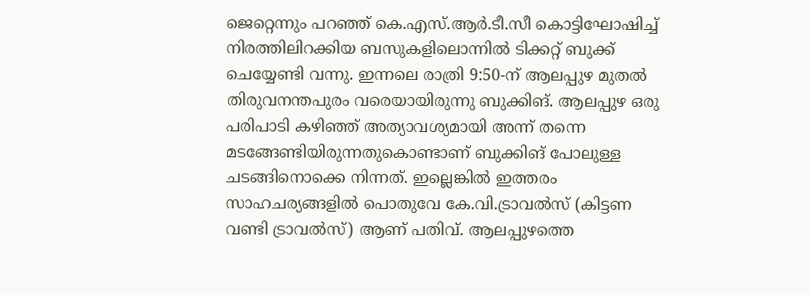ജെറ്റെന്നും പറഞ്ഞ് കെ.എസ്.ആർ.ടീ.സീ കൊട്ടിഘോഷിച്ച് നിരത്തിലിറക്കിയ ബസുകളിലൊന്നിൽ ടിക്കറ്റ് ബുക്ക് ചെയ്യേണ്ടി വന്നു. ഇന്നലെ രാത്രി 9:50-ന് ആലപ്പുഴ മുതൽ തിരുവനന്തപുരം വരെയായിരുന്നു ബുക്കിങ്. ആലപ്പുഴ ഒരു പരിപാടി കഴിഞ്ഞ് അത്യാവശ്യമായി അന്ന് തന്നെ മടങ്ങേണ്ടിയിരുന്നതുകൊണ്ടാണ് ബുക്കിങ് പോലുള്ള ചടങ്ങിനൊക്കെ നിന്നത്. ഇല്ലെങ്കിൽ ഇത്തരം സാഹചര്യങ്ങളിൽ പൊതുവേ കേ.വി.ട്രാവൽസ് (കിട്ടണ വണ്ടി ട്രാവൽസ്) ആണ് പതിവ്. ആലപ്പുഴത്തെ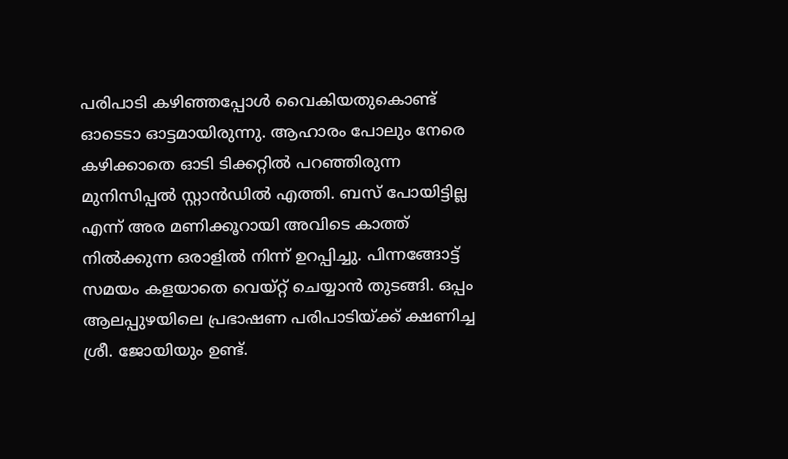പരിപാടി കഴിഞ്ഞപ്പോൾ വൈകിയതുകൊണ്ട് ഓടെടാ ഓട്ടമായിരുന്നു. ആഹാരം പോലും നേരെ കഴിക്കാതെ ഓടി ടിക്കറ്റിൽ പറഞ്ഞിരുന്ന മുനിസിപ്പൽ സ്റ്റാൻഡിൽ എത്തി. ബസ് പോയിട്ടില്ല എന്ന് അര മണിക്കൂറായി അവിടെ കാത്ത് നിൽക്കുന്ന ഒരാളിൽ നിന്ന് ഉറപ്പിച്ചു. പിന്നങ്ങോട്ട് സമയം കളയാതെ വെയ്റ്റ് ചെയ്യാൻ തുടങ്ങി. ഒപ്പം ആലപ്പുഴയിലെ പ്രഭാഷണ പരിപാടിയ്ക്ക് ക്ഷണിച്ച ശ്രീ. ജോയിയും ഉണ്ട്.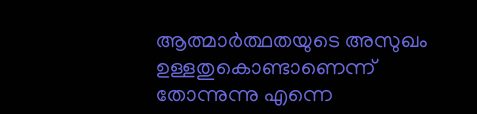ആത്മാർത്ഥതയുടെ അസുഖം ഉള്ളതുകൊണ്ടാണെന്ന് തോന്നുന്നു എന്നെ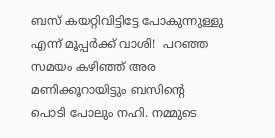ബസ് കയറ്റിവിട്ടിട്ടേ പോകുന്നുള്ളു എന്ന് മൂപ്പർക്ക് വാശി!  പറഞ്ഞ സമയം കഴിഞ്ഞ് അര മണിക്കൂറായിട്ടും ബസിന്റെ പൊടി പോലും നഹി. നമ്മുടെ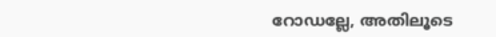റോഡല്ലേ, അതിലൂടെ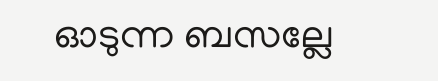ഓടുന്ന ബസല്ലേ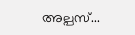അല്പസ്...